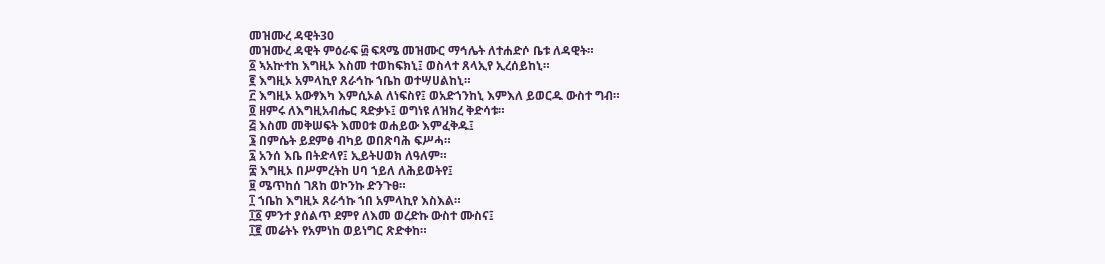መዝሙረ ዳዊት30
መዝሙረ ዳዊት ምዕራፍ ፴ ፍጻሜ መዝሙር ማኅሌት ለተሐድሶ ቤቱ ለዳዊት።
፩ ኣአኵተከ እግዚኦ እስመ ተወከፍክኒ፤ ወስላተ ጸላኢየ ኢረሰይከኒ።
፪ እግዚኦ አምላኪየ ጸራኅኩ ኀቤከ ወተሣሀልከኒ።
፫ እግዚኦ አውፃእካ እምሲኦል ለነፍስየ፤ ወአድኀንከኒ እምእለ ይወርዱ ውስተ ግብ።
፬ ዘምሩ ለእግዚአብሔር ጻድቃኑ፤ ወግነዩ ለዝክረ ቅድሳቱ።
፭ እስመ መቅሠፍት እመዐቱ ወሐይው እምፈቅዱ፤
፮ በምሴት ይደምፅ ብካይ ወበጽባሕ ፍሥሓ።
፯ አንሰ እቤ በትድላየ፤ ኢይትሀወክ ለዓለም።
፰ እግዚኦ በሥምረትከ ሀባ ኀይለ ለሕይወትየ፤
፱ ሜጥከሰ ገጸከ ወኮንኩ ድንጉፀ።
፲ ኀቤከ እግዚኦ ጸራኅኩ ኀበ አምላኪየ እስእል።
፲፩ ምንተ ያሰልጥ ደምየ ለእመ ወረድኩ ውስተ ሙስና፤
፲፪ መሬትኑ የአምነከ ወይነግር ጽድቀከ።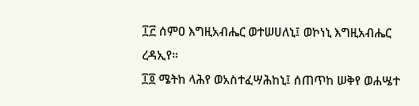፲፫ ሰምዐ እግዚአብሔር ወተሠሀለኒ፤ ወኮነኒ እግዚአብሔር ረዳኢየ።
፲፬ ሜትከ ላሕየ ወአስተፈሣሕከኒ፤ ሰጠጥከ ሠቅየ ወሐሤተ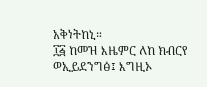አቅነትከኒ።
፲፭ ከመዝ እዜምር ለከ ክብርየ ወኢይደንግፅ፤ እግዚኦ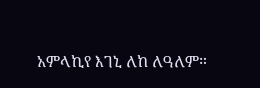አምላኪየ እገኒ ለከ ለዓለም።